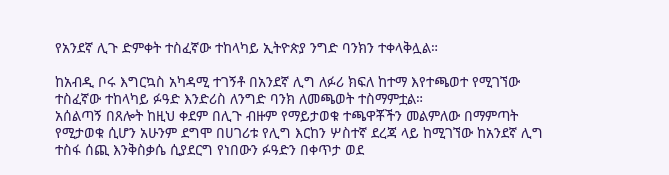የአንደኛ ሊጉ ድምቀት ተስፈኛው ተከላካይ ኢትዮጵያ ንግድ ባንክን ተቀላቅሏል።

ከአብዲ ቦሩ እግርኳስ አካዳሚ ተገኝቶ በአንደኛ ሊግ ለፉሪ ክፍለ ከተማ እየተጫወተ የሚገኘው ተስፈኛው ተከላካይ ፉዓድ እንድሪስ ለንግድ ባንክ ለመጫወት ተስማምቷል።
አሰልጣኝ በጸሎት ከዚህ ቀደም በሊጉ ብዙም የማይታወቁ ተጫዋቾችን መልምለው በማምጣት የሚታወቁ ሲሆን አሁንም ደግሞ በሀገሪቱ የሊግ እርከን ሦስተኛ ደረጃ ላይ ከሚገኘው ከአንደኛ ሊግ ተስፋ ሰጪ እንቅስቃሴ ሲያደርግ የነበውን ፉዓድን በቀጥታ ወደ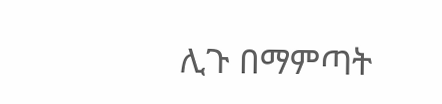ሊጉ በማምጣት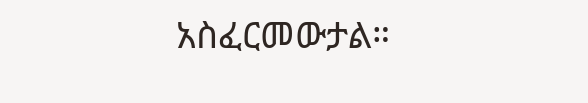አስፈርመውታል።